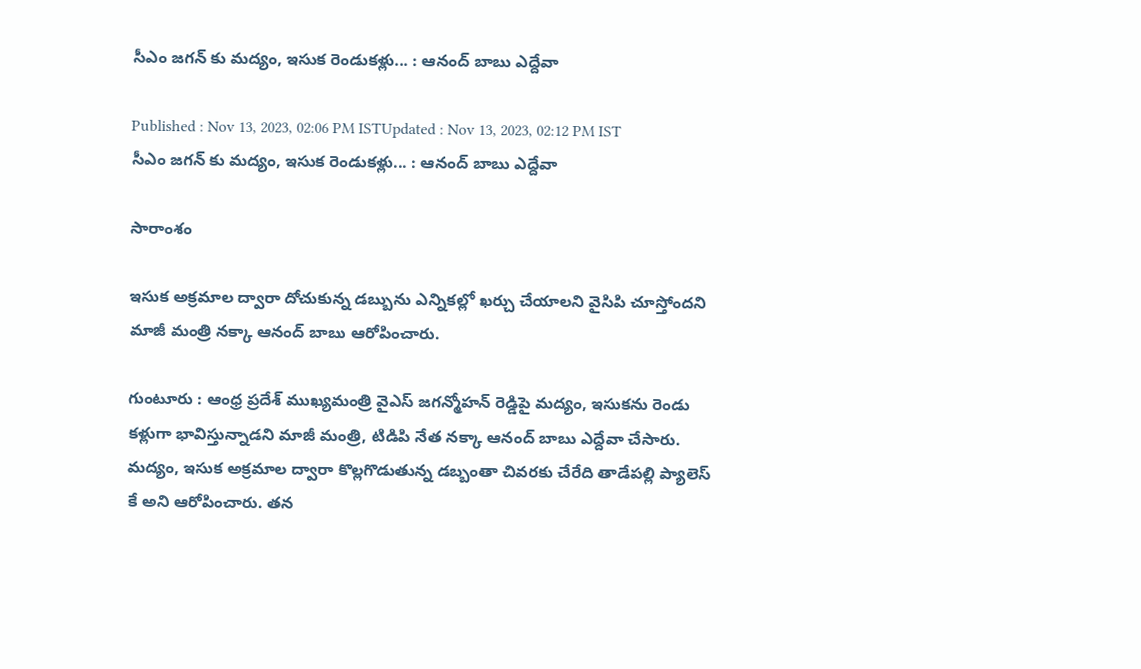సీఎం జగన్ కు మద్యం, ఇసుక రెండుకళ్లు... : ఆనంద్ బాబు ఎద్దేవా

Published : Nov 13, 2023, 02:06 PM ISTUpdated : Nov 13, 2023, 02:12 PM IST
సీఎం జగన్ కు మద్యం, ఇసుక రెండుకళ్లు... : ఆనంద్ బాబు ఎద్దేవా

సారాంశం

ఇసుక అక్రమాల ద్వారా దోచుకున్న డబ్బును ఎన్నికల్లో ఖర్చు చేయాలని వైసిపి చూస్తోందని మాజీ మంత్రి నక్కా ఆనంద్ బాబు ఆరోపించారు.

గుంటూరు : ఆంధ్ర ప్రదేశ్ ముఖ్యమంత్రి వైఎస్ జగన్మోహన్ రెడ్డిపై మద్యం, ఇసుకను రెండు కళ్లుగా భావిస్తున్నాడని మాజీ మంత్రి, టిడిపి నేత నక్కా ఆనంద్ బాబు ఎద్దేవా చేసారు. మద్యం, ఇసుక అక్రమాల ద్వారా కొల్లగొడుతున్న డబ్బంతా చివరకు చేరేది తాడేపల్లి ప్యాలెస్ కే అని ఆరోపించారు. తన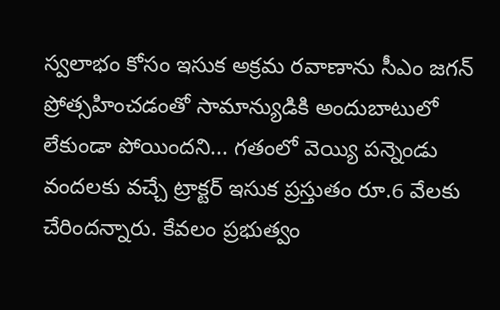స్వలాభం కోసం ఇసుక అక్రమ రవాణాను సీఎం జగన్ ప్రోత్సహించడంతో సామాన్యుడికి అందుబాటులో లేకుండా పోయిందని... గతంలో వెయ్యి పన్నెండు వందలకు వచ్చే ట్రాక్టర్ ఇసుక ప్రస్తుతం రూ.6 వేలకు చేరిందన్నారు. కేవలం ప్రభుత్వం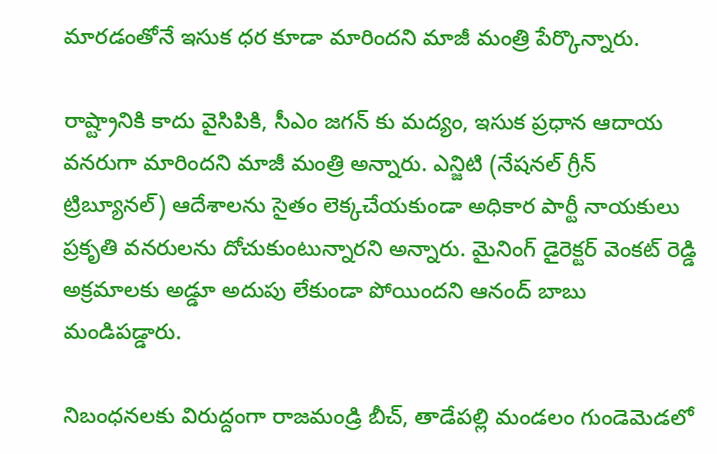మారడంతోనే ఇసుక ధర కూడా మారిందని మాజీ మంత్రి పేర్కొన్నారు.

రాష్ట్రానికి కాదు వైసిపికి, సీఎం జగన్ కు మద్యం, ఇసుక ప్రధాన ఆదాయ వనరుగా మారిందని మాజీ మంత్రి అన్నారు. ఎన్జిటి (నేషనల్ గ్రీన్ ట్రిబ్యూనల్) ఆదేశాలను సైతం లెక్కచేయకుండా అధికార పార్టీ నాయకులు ప్రకృతి వనరులను దోచుకుంటున్నారని అన్నారు. మైనింగ్ డైరెక్టర్ వెంకట్ రెడ్డి అక్రమాలకు అడ్డూ అదుపు లేకుండా పోయిందని ఆనంద్ బాబు మండిపడ్డారు.

నిబంధనలకు విరుద్దంగా రాజమండ్రి బీచ్, తాడేపల్లి మండలం గుండెమెడలో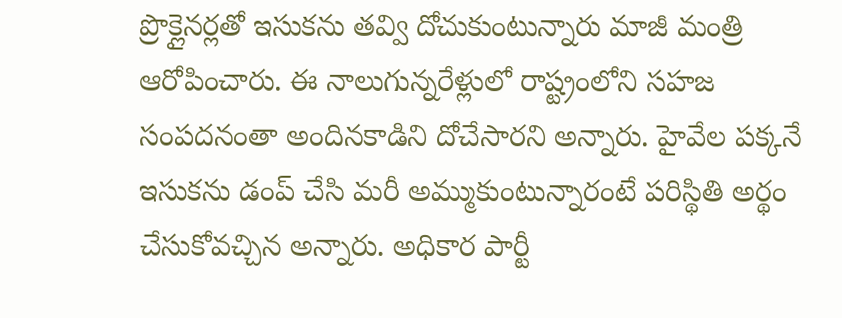ప్రొక్లైనర్లతో ఇసుకను తవ్వి దోచుకుంటున్నారు మాజీ మంత్రి ఆరోపించారు. ఈ నాలుగున్నరేళ్లులో రాష్ట్రంలోని సహజ సంపదనంతా అందినకాడిని దోచేసారని అన్నారు. హైవేల పక్కనే ఇసుకను డంప్ చేసి మరీ అమ్ముకుంటున్నారంటే పరిస్థితి అర్థం చేసుకోవచ్చిన అన్నారు. అధికార పార్టీ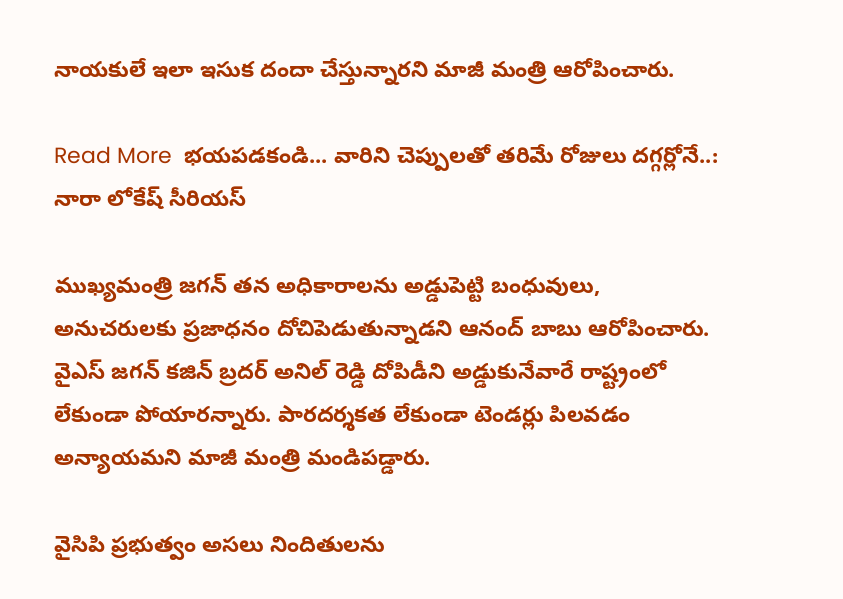నాయకులే ఇలా ఇసుక దందా చేస్తున్నారని మాజీ మంత్రి ఆరోపించారు.

Read More  భయపడకండి... వారిని చెప్పులతో తరిమే రోజులు దగ్గర్లోనే..: నారా లోకేష్ సీరియస్

ముఖ్యమంత్రి జగన్ తన అధికారాలను అడ్డుపెట్టి బంధువులు, అనుచరులకు ప్రజాధనం దోచిపెడుతున్నాడని ఆనంద్ బాబు ఆరోపించారు. వైఎస్ జగన్ కజిన్ బ్రదర్ అనిల్ రెడ్డి దోపిడీని అడ్డుకునేవారే రాష్ట్రంలో లేకుండా పోయారన్నారు. పారదర్శకత లేకుండా టెండర్లు పిలవడం అన్యాయమని మాజీ మంత్రి మండిపడ్డారు.

వైసిపి ప్రభుత్వం అసలు నిందితులను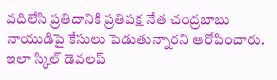వదిలేసి ప్రతిదానికి ప్రతిపక్ష నేత చంద్రబాబు నాయుడిపై కేసులు పెడుతున్నారని ఆరోపించారు.  ఇలా స్కిల్ డెవలప్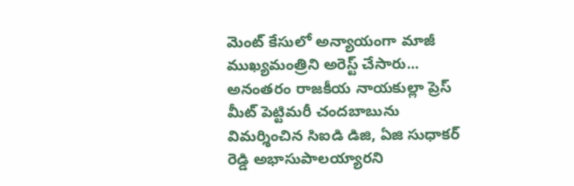మెంట్ కేసులో అన్యాయంగా మాజీ ముఖ్యమంత్రిని అరెస్ట్ చేసారు... అనంతరం రాజకీయ నాయకుల్లా ప్రెస్ మీట్ పెట్టిమరీ చందబాబును విమర్శించిన సిఐడి డిజి, ఏజి సుధాకర్ రెడ్డి అభాసుపాలయ్యారని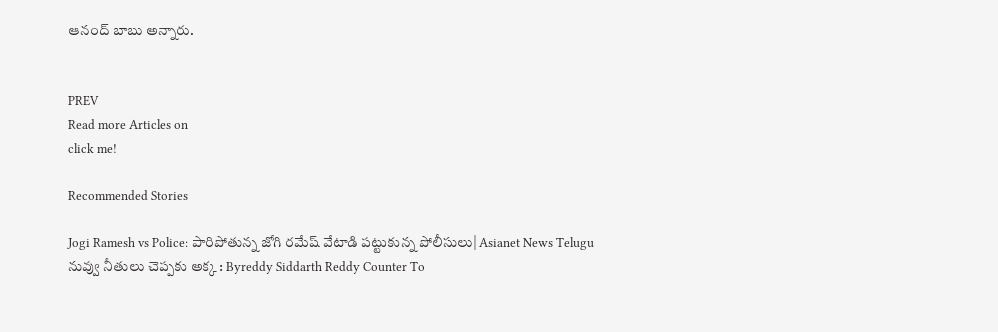ఆనంద్ బాబు అన్నారు.


PREV
Read more Articles on
click me!

Recommended Stories

Jogi Ramesh vs Police: పారిపోతున్న జోగి రమేష్ వేటాడి పట్టుకున్న పోలీసులు| Asianet News Telugu
నువ్వు నీతులు చెప్పకు అక్క : Byreddy Siddarth Reddy Counter To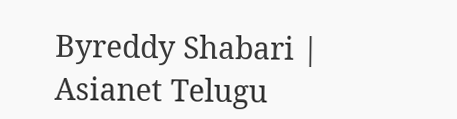Byreddy Shabari | Asianet Telugu